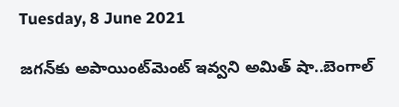Tuesday, 8 June 2021

జగన్‌కు అపాయింట్‌మెంట్ ఇవ్వని అమిత్ షా..బెంగాల్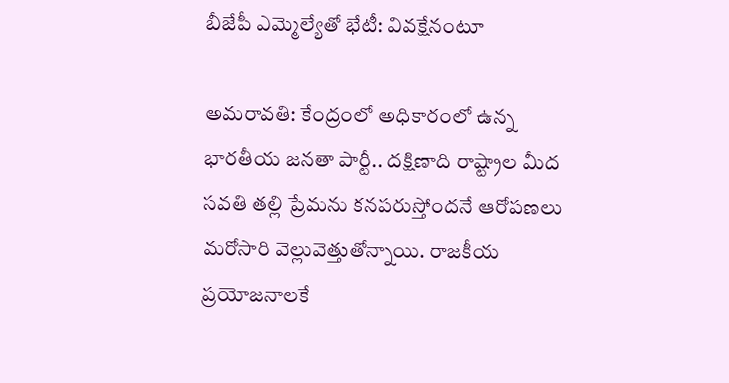బీజేపీ ఎమ్మెల్యేతో భేటీ: వివక్షేనంటూ

అమరావతి: కేంద్రంలో అధికారంలో ఉన్న భారతీయ జనతా పార్టీ.. దక్షిణాది రాష్ట్రాల మీద సవతి తల్లి ప్రేమను కనపరుస్తోందనే ఆరోపణలు మరోసారి వెల్లువెత్తుతోన్నాయి. రాజకీయ ప్రయోజనాలకే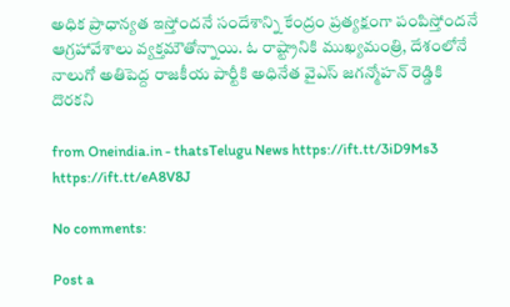అధిక ప్రాధాన్యత ఇస్తోందనే సందేశాన్ని కేంద్రం ప్రత్యక్షంగా పంపిస్తోందనే ఆగ్రహావేశాలు వ్యక్తమౌతోన్నాయి. ఓ రాష్ట్రానికి ముఖ్యమంత్రి, దేశంలోనే నాలుగో అతిపెద్ద రాజకీయ పార్టీకి అధినేత వైఎస్ జగన్మోహన్ రెడ్డికి దొరకని

from Oneindia.in - thatsTelugu News https://ift.tt/3iD9Ms3
https://ift.tt/eA8V8J

No comments:

Post a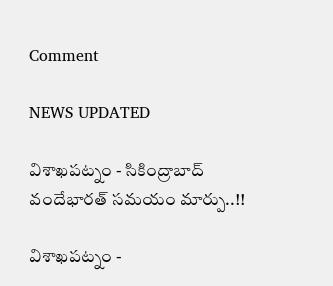Comment

NEWS UPDATED

విశాఖపట్నం - సికింద్రాబాద్ వందేభారత్ సమయం మార్పు..!!

విశాఖపట్నం -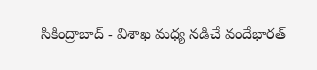సికింద్రాబాద్ - విశాఖ మధ్య నడిచే వందేభారత్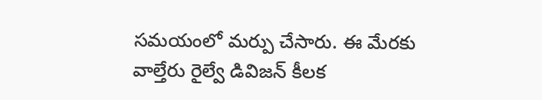సమయంలో మర్పు చేసారు. ఈ మేరకు వాల్తేరు రైల్వే డివిజన్ కీలక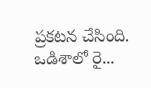ప్రకటన చేసింది. ఒడిశాలో రై...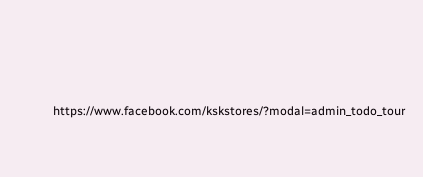https://www.facebook.com/kskstores/?modal=admin_todo_tour